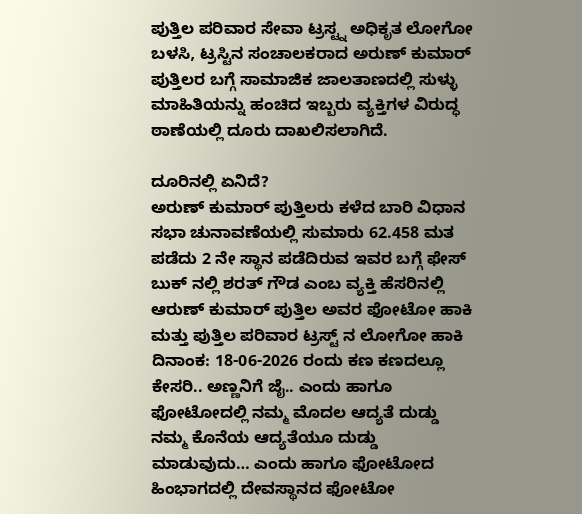ಪುತ್ತಿಲ ಪರಿವಾರ ಸೇವಾ ಟ್ರಸ್ಟ್ನ ಅಧಿಕೃತ ಲೋಗೋ ಬಳಸಿ, ಟ್ರಸ್ಟಿನ ಸಂಚಾಲಕರಾದ ಅರುಣ್ ಕುಮಾರ್ ಪುತ್ತಿಲರ ಬಗ್ಗೆ ಸಾಮಾಜಿಕ ಜಾಲತಾಣದಲ್ಲಿ ಸುಳ್ಳು ಮಾಹಿತಿಯನ್ನು ಹಂಚಿದ ಇಬ್ಬರು ವ್ಯಕ್ತಿಗಳ ವಿರುದ್ಧ ಠಾಣೆಯಲ್ಲಿ ದೂರು ದಾಖಲಿಸಲಾಗಿದೆ.

ದೂರಿನಲ್ಲಿ ಏನಿದೆ?
ಅರುಣ್ ಕುಮಾರ್ ಪುತ್ತಿಲರು ಕಳೆದ ಬಾರಿ ವಿಧಾನ ಸಭಾ ಚುನಾವಣೆಯಲ್ಲಿ ಸುಮಾರು 62.458 ಮತ ಪಡೆದು 2 ನೇ ಸ್ಥಾನ ಪಡೆದಿರುವ ಇವರ ಬಗ್ಗೆ ಫೇಸ್ ಬುಕ್ ನಲ್ಲಿ ಶರತ್ ಗೌಡ ಎಂಬ ವ್ಯಕ್ತಿ ಹೆಸರಿನಲ್ಲಿ ಆರುಣ್ ಕುಮಾರ್ ಪುತ್ತಿಲ ಅವರ ಫೋಟೋ ಹಾಕಿ ಮತ್ತು ಪುತ್ತಿಲ ಪರಿವಾರ ಟ್ರಸ್ಟ್ ನ ಲೋಗೋ ಹಾಕಿ ದಿನಾಂಕ: 18-06-2026 ರಂದು ಕಣ ಕಣದಲ್ಲೂ ಕೇಸರಿ.. ಅಣ್ಣನಿಗೆ ಜೈ.. ಎಂದು ಹಾಗೂ ಫೋಟೋದಲ್ಲಿ ನಮ್ಮ ಮೊದಲ ಆದ್ಯತೆ ದುಡ್ಡು ನಮ್ಮ ಕೊನೆಯ ಆದ್ಯತೆಯೂ ದುಡ್ಡು ಮಾಡುವುದು… ಎಂದು ಹಾಗೂ ಫೋಟೋದ ಹಿಂಭಾಗದಲ್ಲಿ ದೇವಸ್ಥಾನದ ಫೋಟೋ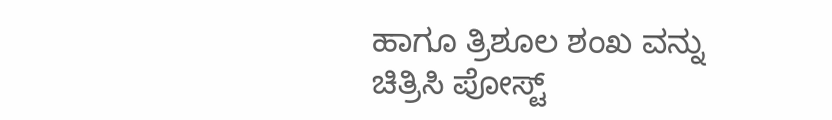ಹಾಗೂ ತ್ರಿಶೂಲ ಶಂಖ ವನ್ನು ಚಿತ್ರಿಸಿ ಪೋಸ್ಟ್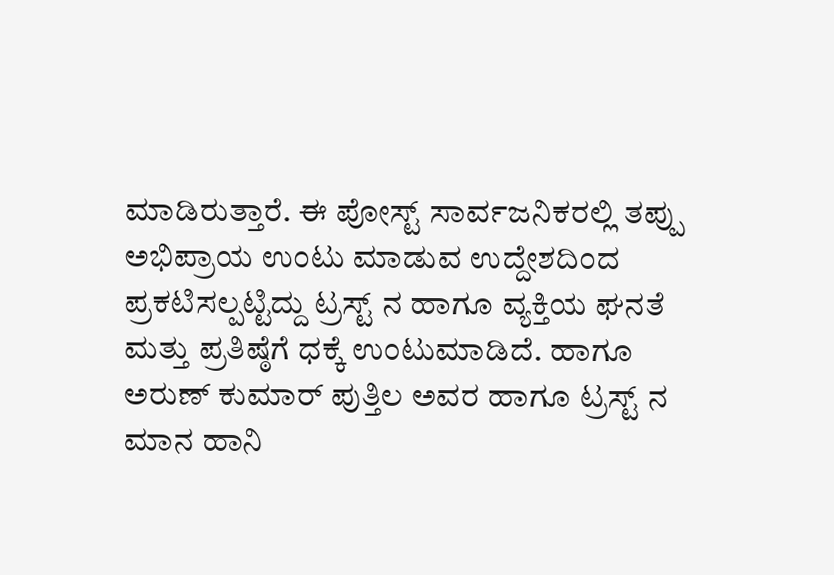ಮಾಡಿರುತ್ತಾರೆ. ಈ ಪೋಸ್ಟ್ ಸಾರ್ವಜನಿಕರಲ್ಲಿ ತಪ್ಪು ಅಭಿಪ್ರಾಯ ಉಂಟು ಮಾಡುವ ಉದ್ದೇಶದಿಂದ ಪ್ರಕಟಿಸಲ್ಪಟ್ಟಿದ್ದು ಟ್ರಸ್ಟ್ ನ ಹಾಗೂ ವ್ಯಕ್ತಿಯ ಘನತೆ ಮತ್ತು ಪ್ರತಿಷ್ಠೆಗೆ ಧಕ್ಕೆ ಉಂಟುಮಾಡಿದೆ. ಹಾಗೂ ಅರುಣ್ ಕುಮಾರ್ ಪುತ್ತಿಲ ಅವರ ಹಾಗೂ ಟ್ರಸ್ಟ್ ನ ಮಾನ ಹಾನಿ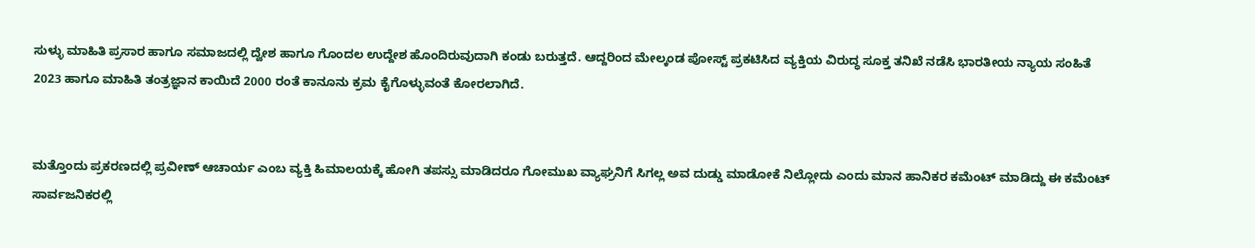ಸುಳ್ಳು ಮಾಹಿತಿ ಪ್ರಸಾರ ಹಾಗೂ ಸಮಾಜದಲ್ಲಿ ದ್ವೇಶ ಹಾಗೂ ಗೊಂದಲ ಉದ್ದೇಶ ಹೊಂದಿರುವುದಾಗಿ ಕಂಡು ಬರುತ್ತದೆ. ಆದ್ದರಿಂದ ಮೇಲ್ಕಂಡ ಪೋಸ್ಟ್ ಪ್ರಕಟಿಸಿದ ವ್ಯಕ್ತಿಯ ವಿರುದ್ಧ ಸೂಕ್ತ ತನಿಖೆ ನಡೆಸಿ ಭಾರತೀಯ ನ್ಯಾಯ ಸಂಹಿತೆ 2023 ಹಾಗೂ ಮಾಹಿತಿ ತಂತ್ರಜ್ಞಾನ ಕಾಯಿದೆ 2000 ರಂತೆ ಕಾನೂನು ಕ್ರಮ ಕೈಗೊಳ್ಳುವಂತೆ ಕೋರಲಾಗಿದೆ.


ಮತ್ತೊಂದು ಪ್ರಕರಣದಲ್ಲಿ ಪ್ರವೀಣ್ ಆಚಾರ್ಯ ಎಂಬ ವ್ಯಕ್ತಿ ಹಿಮಾಲಯಕ್ಕೆ ಹೋಗಿ ತಪಸ್ಸು ಮಾಡಿದರೂ ಗೋಮುಖ ವ್ಯಾಘ್ರನಿಗೆ ಸಿಗಲ್ಲ ಅವ ದುಡ್ಡು ಮಾಡೋಕೆ ನಿಲ್ಲೋದು ಎಂದು ಮಾನ ಹಾನಿಕರ ಕಮೆಂಟ್ ಮಾಡಿದ್ದು ಈ ಕಮೆಂಟ್ ಸಾರ್ವಜನಿಕರಲ್ಲಿ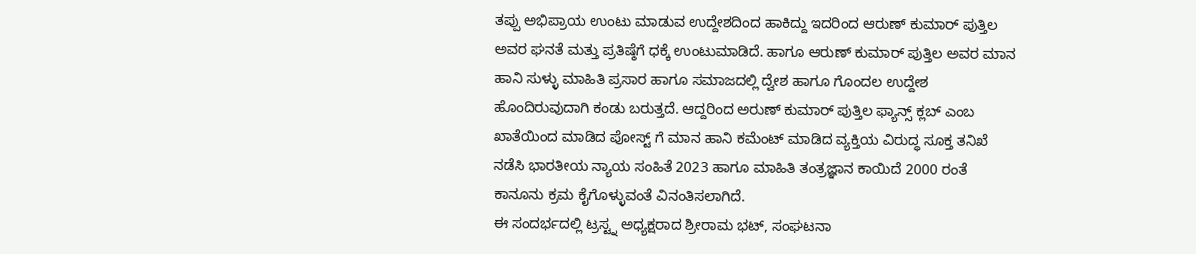ತಪ್ಪು ಅಭಿಪ್ರಾಯ ಉಂಟು ಮಾಡುವ ಉದ್ದೇಶದಿಂದ ಹಾಕಿದ್ದು ಇದರಿಂದ ಆರುಣ್ ಕುಮಾರ್ ಪುತ್ತಿಲ ಅವರ ಘನತೆ ಮತ್ತು ಪ್ರತಿಷ್ಠೆಗೆ ಧಕ್ಕೆ ಉಂಟುಮಾಡಿದೆ. ಹಾಗೂ ಆರುಣ್ ಕುಮಾರ್ ಪುತ್ತಿಲ ಅವರ ಮಾನ ಹಾನಿ ಸುಳ್ಳು ಮಾಹಿತಿ ಪ್ರಸಾರ ಹಾಗೂ ಸಮಾಜದಲ್ಲಿ ದ್ವೇಶ ಹಾಗೂ ಗೊಂದಲ ಉದ್ದೇಶ ಹೊಂದಿರುವುದಾಗಿ ಕಂಡು ಬರುತ್ತದೆ. ಆದ್ದರಿಂದ ಅರುಣ್ ಕುಮಾರ್ ಪುತ್ತಿಲ ಫ್ಯಾನ್ಸ್ ಕ್ಲಬ್ ಎಂಬ ಖಾತೆಯಿಂದ ಮಾಡಿದ ಪೋಸ್ಟ್ ಗೆ ಮಾನ ಹಾನಿ ಕಮೆಂಟ್ ಮಾಡಿದ ವ್ಯಕ್ತಿಯ ವಿರುದ್ಧ ಸೂಕ್ತ ತನಿಖೆ ನಡೆಸಿ ಭಾರತೀಯ ನ್ಯಾಯ ಸಂಹಿತೆ 2023 ಹಾಗೂ ಮಾಹಿತಿ ತಂತ್ರಜ್ಞಾನ ಕಾಯಿದೆ 2000 ರಂತೆ ಕಾನೂನು ಕ್ರಮ ಕೈಗೊಳ್ಳುವಂತೆ ವಿನಂತಿಸಲಾಗಿದೆ.
ಈ ಸಂದರ್ಭದಲ್ಲಿ ಟ್ರಸ್ಟ್ನ ಅಧ್ಯಕ್ಷರಾದ ಶ್ರೀರಾಮ ಭಟ್, ಸಂಘಟನಾ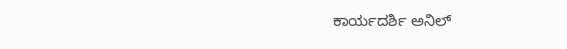ಕಾರ್ಯದರ್ಶಿ ಅನಿಲ್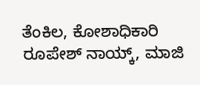ತೆಂಕಿಲ, ಕೋಶಾಧಿಕಾರಿ ರೂಪೇಶ್ ನಾಯ್ಕ್, ಮಾಜಿ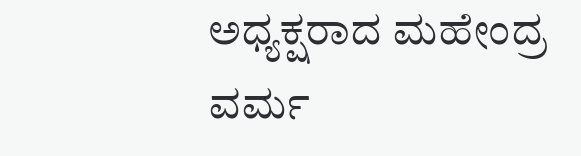ಅಧ್ಯಕ್ಷರಾದ ಮಹೇಂದ್ರ ವರ್ಮ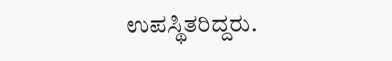ಉಪಸ್ಥಿತರಿದ್ದರು.